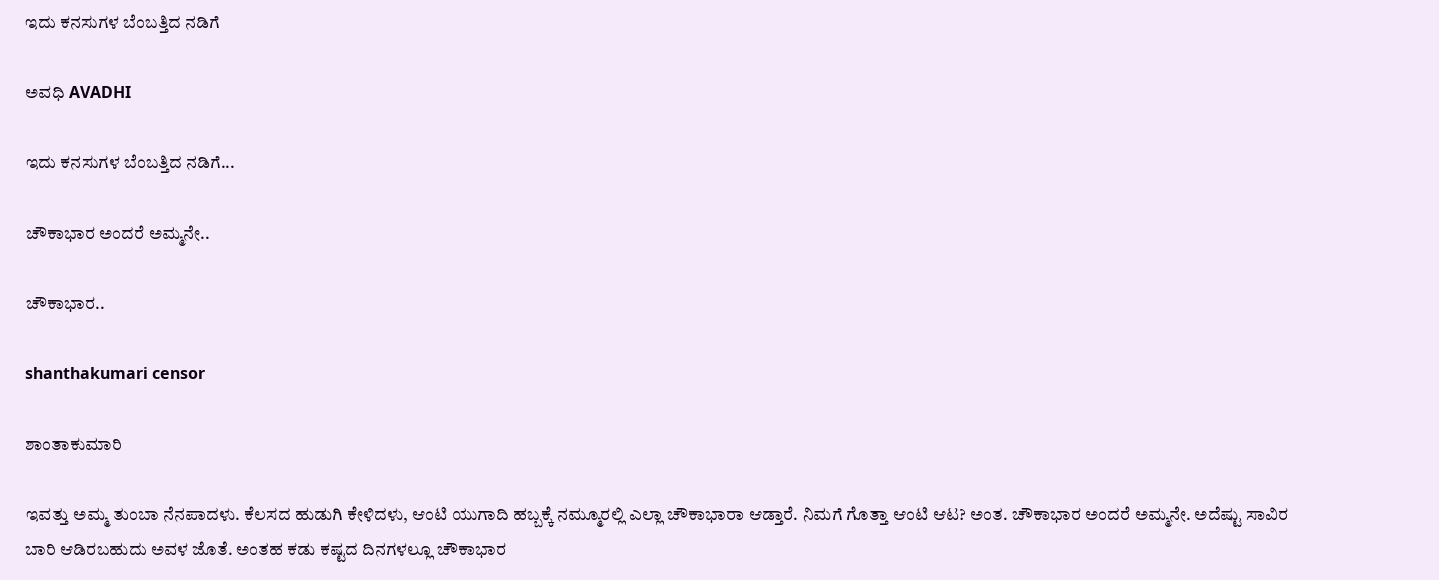ಇದು ಕನಸುಗಳ ಬೆಂಬತ್ತಿದ ನಡಿಗೆ‍

ಅವಧಿ AVADHI

ಇದು ಕನಸುಗಳ ಬೆಂಬತ್ತಿದ ನಡಿಗೆ...

ಚೌಕಾಭಾರ ಅಂದರೆ ಅಮ್ಮನೇ..

ಚೌಕಾಭಾರ..

shanthakumari censor

ಶಾಂತಾಕುಮಾರಿ

ಇವತ್ತು ಅಮ್ಮ ತುಂಬಾ ನೆನಪಾದಳು. ಕೆಲಸದ ಹುಡುಗಿ ಕೇಳಿದಳು, ಆಂಟಿ ಯುಗಾದಿ ಹಬ್ಬಕ್ಕೆ ನಮ್ಮೂರಲ್ಲಿ ಎಲ್ಲಾ ಚೌಕಾಭಾರಾ ಆಡ್ತಾರೆ. ನಿಮಗೆ ಗೊತ್ತಾ ಆಂಟಿ ಆಟ? ಅಂತ. ಚೌಕಾಭಾರ ಅಂದರೆ ಅಮ್ಮನೇ. ಅದೆಷ್ಟು ಸಾವಿರ ಬಾರಿ ಆಡಿರಬಹುದು ಅವಳ ಜೊತೆ. ಅಂತಹ ಕಡು ಕಷ್ಟದ ದಿನಗಳಲ್ಲೂ ಚೌಕಾಭಾರ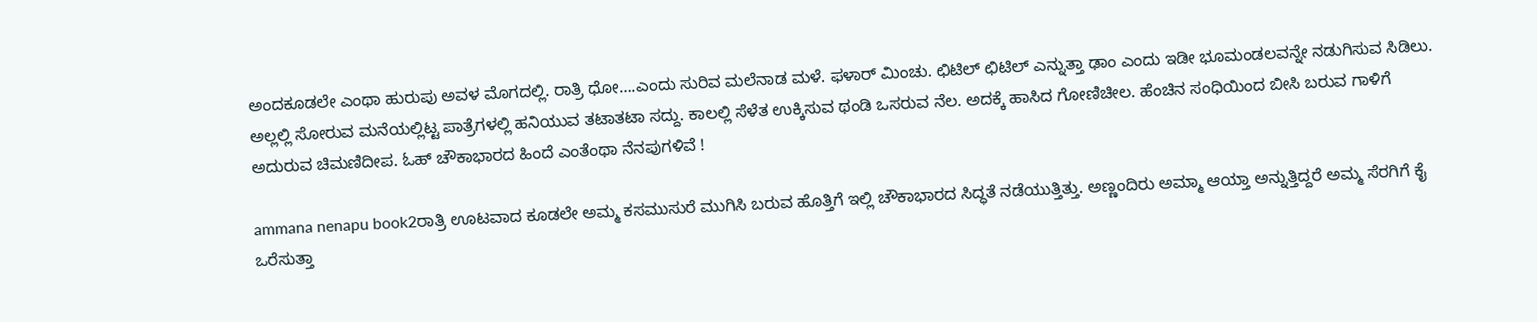ಅಂದಕೂಡಲೇ ಎಂಥಾ ಹುರುಪು ಅವಳ ಮೊಗದಲ್ಲಿ. ರಾತ್ರಿ ಧೋ….ಎಂದು ಸುರಿವ ಮಲೆನಾಡ ಮಳೆ. ಫಳಾರ್ ಮಿಂಚು. ಛಿಟಿಲ್ ಛಿಟಿಲ್ ಎನ್ನುತ್ತಾ ಢಾಂ ಎಂದು ಇಡೀ ಭೂಮಂಡಲವನ್ನೇ ನಡುಗಿಸುವ ಸಿಡಿಲು. ಅಲ್ಲಲ್ಲಿ ಸೋರುವ ಮನೆಯಲ್ಲಿಟ್ಟ ಪಾತ್ರೆಗಳಲ್ಲಿ ಹನಿಯುವ ತಟಾತಟಾ ಸದ್ದು. ಕಾಲಲ್ಲಿ ಸೆಳೆತ ಉಕ್ಕಿಸುವ ಥಂಡಿ ಒಸರುವ ನೆಲ. ಅದಕ್ಕೆ ಹಾಸಿದ ಗೋಣಿಚೀಲ. ಹೆಂಚಿನ ಸಂಧಿಯಿಂದ ಬೀಸಿ ಬರುವ ಗಾಳಿಗೆ ಅದುರುವ ಚಿಮಣಿದೀಪ. ಓಹ್ ಚೌಕಾಭಾರದ ಹಿಂದೆ ಎಂತೆಂಥಾ ನೆನಪುಗಳಿವೆ !

ammana nenapu book2ರಾತ್ರಿ ಊಟವಾದ ಕೂಡಲೇ ಅಮ್ಮ ಕಸಮುಸುರೆ ಮುಗಿಸಿ ಬರುವ ಹೊತ್ತಿಗೆ ಇಲ್ಲಿ ಚೌಕಾಭಾರದ ಸಿದ್ಧತೆ ನಡೆಯುತ್ತಿತ್ತು. ಅಣ್ಣಂದಿರು ಅಮ್ಮಾ ಆಯ್ತಾ ಅನ್ನುತ್ತಿದ್ದರೆ ಅಮ್ಮ ಸೆರಗಿಗೆ ಕೈ ಒರೆಸುತ್ತಾ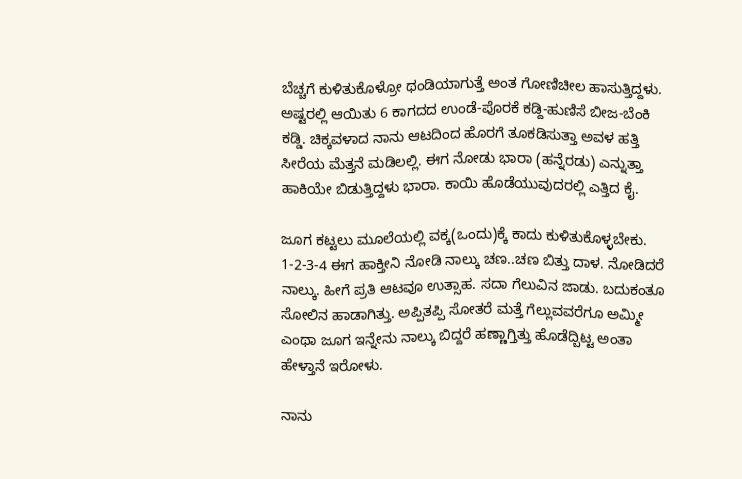ಬೆಚ್ಚಗೆ ಕುಳಿತುಕೊಳ್ರೋ ಥಂಡಿಯಾಗುತ್ತೆ ಅಂತ ಗೋಣಿಚೀಲ ಹಾಸುತ್ತಿದ್ದಳು. ಅಷ್ಟರಲ್ಲಿ ಆಯಿತು 6 ಕಾಗದದ ಉಂಡೆ-ಪೊರಕೆ ಕಡ್ದಿ-ಹುಣಿಸೆ ಬೀಜ-ಬೆಂಕಿ ಕಡ್ಡಿ. ಚಿಕ್ಕವಳಾದ ನಾನು ಆಟದಿಂದ ಹೊರಗೆ ತೂಕಡಿಸುತ್ತಾ ಅವಳ ಹತ್ತಿ ಸೀರೆಯ ಮೆತ್ತನೆ ಮಡಿಲಲ್ಲಿ. ಈಗ ನೋಡು ಭಾರಾ (ಹನ್ನೆರಡು) ಎನ್ನುತ್ತಾ ಹಾಕಿಯೇ ಬಿಡುತ್ತಿದ್ದಳು ಭಾರಾ. ಕಾಯಿ ಹೊಡೆಯುವುದರಲ್ಲಿ ಎತ್ತಿದ ಕೈ.

ಜೂಗ ಕಟ್ಟಲು ಮೂಲೆಯಲ್ಲಿ ವಕ್ಕ(ಒಂದು)ಕ್ಕೆ ಕಾದು ಕುಳಿತುಕೊಳ್ಳಬೇಕು. 1-2-3-4 ಈಗ ಹಾಕ್ತೀನಿ ನೋಡಿ ನಾಲ್ಕು ಚಣ..ಚಣ ಬಿತ್ತು ದಾಳ. ನೋಡಿದರೆ ನಾಲ್ಕು. ಹೀಗೆ ಪ್ರತಿ ಆಟವೂ ಉತ್ಸಾಹ. ಸದಾ ಗೆಲುವಿನ ಜಾಡು. ಬದುಕಂತೂ ಸೋಲಿನ ಹಾಡಾಗಿತ್ತು. ಅಪ್ಪಿತಪ್ಪಿ ಸೋತರೆ ಮತ್ತೆ ಗೆಲ್ಲುವವರೆಗೂ ಅಮ್ಮೀ ಎಂಥಾ ಜೂಗ ಇನ್ನೇನು ನಾಲ್ಕು ಬಿದ್ದರೆ ಹಣ್ಣಾಗ್ತಿತ್ತು ಹೊಡೆದ್ಬಿಟ್ಟ ಅಂತಾ ಹೇಳ್ತಾನೆ ಇರೋಳು.

ನಾನು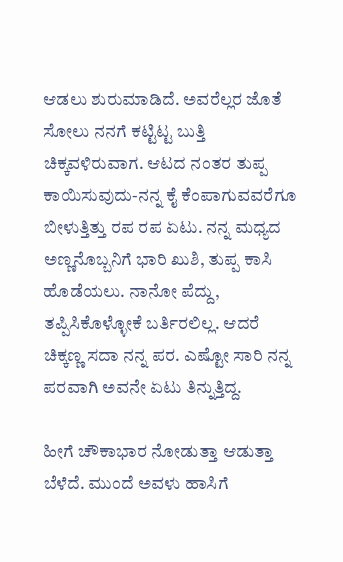ಆಡಲು ಶುರುಮಾಡಿದೆ. ಅವರೆಲ್ಲರ ಜೊತೆ ಸೋಲು ನನಗೆ ಕಟ್ಟಿಟ್ಟ ಬುತ್ತಿ ಚಿಕ್ಕವಳಿರುವಾಗ. ಆಟದ ನಂತರ ತುಪ್ಪ ಕಾಯಿಸುವುದು-ನನ್ನ ಕೈ ಕೆಂಪಾಗುವವರೆಗೂ ಬೀಳುತ್ತಿತ್ತು ರಪ ರಪ ಏಟು. ನನ್ನ ಮಧ್ಯದ ಅಣ್ಣನೊಬ್ಬನಿಗೆ ಭಾರಿ ಖುಶಿ, ತುಪ್ಪ ಕಾಸಿ ಹೊಡೆಯಲು. ನಾನೋ ಪೆದ್ದು, ತಪ್ಪಿಸಿಕೊಳ್ಳೋಕೆ ಬರ್ತಿರಲಿಲ್ಲ. ಆದರೆ ಚಿಕ್ಕಣ್ಣ ಸದಾ ನನ್ನ ಪರ. ಎಷ್ಟೋ ಸಾರಿ ನನ್ನ ಪರವಾಗಿ ಅವನೇ ಏಟು ತಿನ್ನುತ್ತಿದ್ದ.

ಹೀಗೆ ಚೌಕಾಭಾರ ನೋಡುತ್ತಾ ಆಡುತ್ತಾ ಬೆಳೆದೆ. ಮುಂದೆ ಅವಳು ಹಾಸಿಗೆ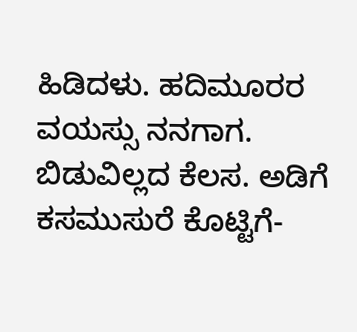ಹಿಡಿದಳು. ಹದಿಮೂರರ ವಯಸ್ಸು ನನಗಾಗ. ಬಿಡುವಿಲ್ಲದ ಕೆಲಸ. ಅಡಿಗೆ ಕಸಮುಸುರೆ ಕೊಟ್ಟಿಗೆ-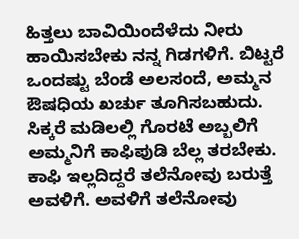ಹಿತ್ತಲು ಬಾವಿಯಿಂದೆಳೆದು ನೀರು ಹಾಯಿಸಬೇಕು ನನ್ನ ಗಿಡಗಳಿಗೆ. ಬಿಟ್ಟರೆ ಒಂದಷ್ಟು ಬೆಂಡೆ ಅಲಸಂದೆ, ಅಮ್ಮನ ಔಷಧಿಯ ಖರ್ಚು ತೂಗಿಸಬಹುದು. ಸಿಕ್ಕರೆ ಮಡಿಲಲ್ಲಿ ಗೊರಟೆ ಅಬ್ಬಲಿಗೆ ಅಮ್ಮನಿಗೆ ಕಾಫಿಪುಡಿ ಬೆಲ್ಲ ತರಬೇಕು. ಕಾಫಿ ಇಲ್ಲದಿದ್ದರೆ ತಲೆನೋವು ಬರುತ್ತೆ ಅವಳಿಗೆ. ಅವಳಿಗೆ ತಲೆನೋವು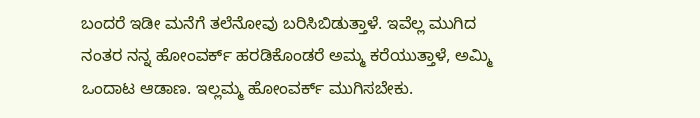ಬಂದರೆ ಇಡೀ ಮನೆಗೆ ತಲೆನೋವು ಬರಿಸಿಬಿಡುತ್ತಾಳೆ. ಇವೆಲ್ಲ ಮುಗಿದ ನಂತರ ನನ್ನ ಹೋಂವರ್ಕ್ ಹರಡಿಕೊಂಡರೆ ಅಮ್ಮ ಕರೆಯುತ್ತಾಳೆ, ಅಮ್ಮಿ ಒಂದಾಟ ಆಡಾಣ. ಇಲ್ಲಮ್ಮ ಹೋಂವರ್ಕ್ ಮುಗಿಸಬೇಕು.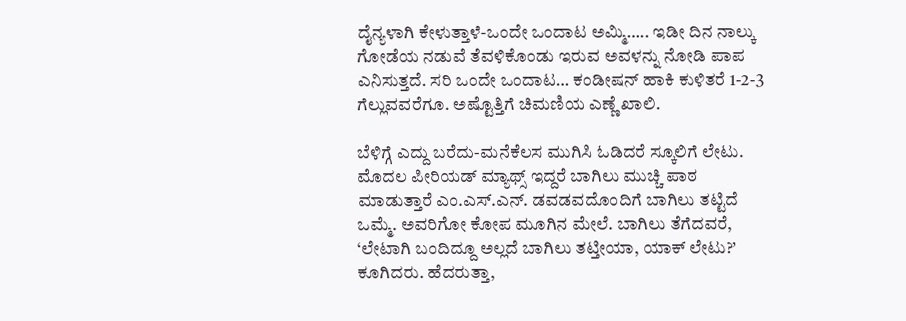ದೈನ್ಯಳಾಗಿ ಕೇಳುತ್ತಾಳೆ-ಒಂದೇ ಒಂದಾಟ ಅಮ್ಮಿ….. ಇಡೀ ದಿನ ನಾಲ್ಕು ಗೋಡೆಯ ನಡುವೆ ತೆವಳಿಕೊಂಡು ಇರುವ ಅವಳನ್ನು ನೋಡಿ ಪಾಪ ಎನಿಸುತ್ತದೆ. ಸರಿ ಒಂದೇ ಒಂದಾಟ… ಕಂಡೀಷನ್ ಹಾಕಿ ಕುಳಿತರೆ 1-2-3 ಗೆಲ್ಲುವವರೆಗೂ. ಅಷ್ಟೊತ್ತಿಗೆ ಚಿಮಣಿಯ ಎಣ್ಣೆ ಖಾಲಿ.

ಬೆಳಿಗ್ಗೆ ಎದ್ದು ಬರೆದು-ಮನೆಕೆಲಸ ಮುಗಿಸಿ ಓಡಿದರೆ ಸ್ಕೂಲಿಗೆ ಲೇಟು. ಮೊದಲ ಪೀರಿಯಡ್ ಮ್ಯಾಥ್ಸ್ ಇದ್ದರೆ ಬಾಗಿಲು ಮುಚ್ಚಿ ಪಾಠ ಮಾಡುತ್ತಾರೆ ಎಂ.ಎಸ್.ಎನ್. ಡವಡವದೊಂದಿಗೆ ಬಾಗಿಲು ತಟ್ಟಿದೆ ಒಮ್ಮೆ. ಅವರಿಗೋ ಕೋಪ ಮೂಗಿನ ಮೇಲೆ. ಬಾಗಿಲು ತೆಗೆದವರೆ, ‘ಲೇಟಾಗಿ ಬಂದಿದ್ದೂ ಅಲ್ಲದೆ ಬಾಗಿಲು ತಟ್ತೀಯಾ, ಯಾಕ್ ಲೇಟು?’ ಕೂಗಿದರು. ಹೆದರುತ್ತಾ,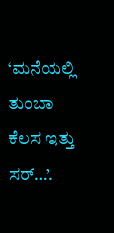‘ಮನೆಯಲ್ಲಿ ತುಂಬಾ ಕೆಲಸ ಇತ್ತು ಸರ್…’.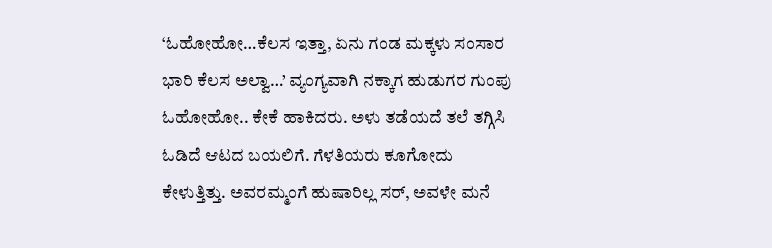‘ಓಹೋಹೋ…ಕೆಲಸ ಇತ್ತಾ, ಏನು ಗಂಡ ಮಕ್ಕಳು ಸಂಸಾರ ಭಾರಿ ಕೆಲಸ ಅಲ್ವಾ…’ ವ್ಯಂಗ್ಯವಾಗಿ ನಕ್ಕಾಗ ಹುಡುಗರ ಗುಂಪು ಓಹೋಹೋ.. ಕೇಕೆ ಹಾಕಿದರು. ಅಳು ತಡೆಯದೆ ತಲೆ ತಗ್ಗಿಸಿ ಓಡಿದೆ ಆಟದ ಬಯಲಿಗೆ. ಗೆಳತಿಯರು ಕೂಗೋದು ಕೇಳುತ್ತಿತ್ತು. ಅವರಮ್ಮಂಗೆ ಹುಷಾರಿಲ್ಲ ಸರ್, ಅವಳೇ ಮನೆ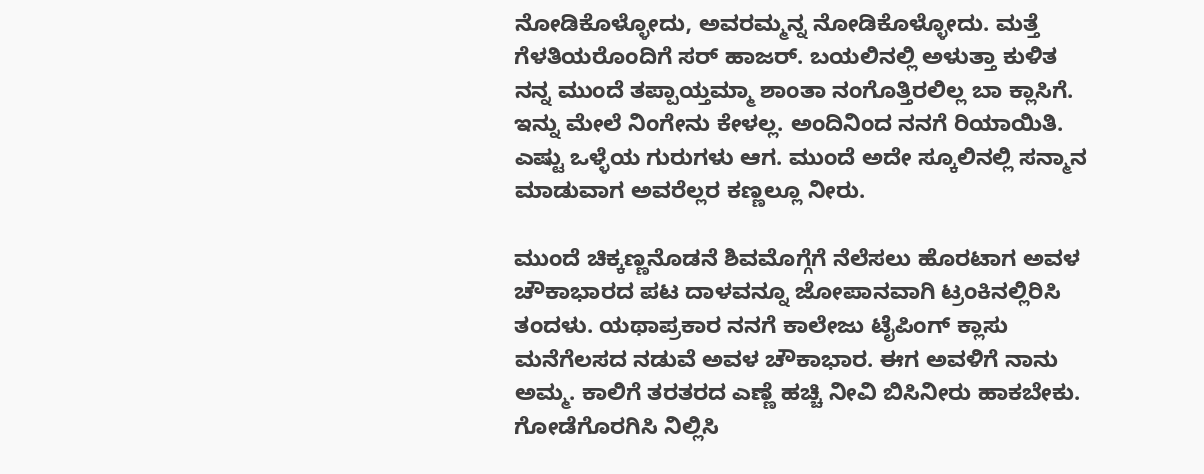ನೋಡಿಕೊಳ್ಳೋದು, ಅವರಮ್ಮನ್ನ ನೋಡಿಕೊಳ್ಳೋದು. ಮತ್ತೆ ಗೆಳತಿಯರೊಂದಿಗೆ ಸರ್ ಹಾಜರ್. ಬಯಲಿನಲ್ಲಿ ಅಳುತ್ತಾ ಕುಳಿತ ನನ್ನ ಮುಂದೆ ತಪ್ಪಾಯ್ತಮ್ಮಾ ಶಾಂತಾ ನಂಗೊತ್ತಿರಲಿಲ್ಲ ಬಾ ಕ್ಲಾಸಿಗೆ. ಇನ್ನು ಮೇಲೆ ನಿಂಗೇನು ಕೇಳಲ್ಲ. ಅಂದಿನಿಂದ ನನಗೆ ರಿಯಾಯಿತಿ. ಎಷ್ಟು ಒಳ್ಳೆಯ ಗುರುಗಳು ಆಗ. ಮುಂದೆ ಅದೇ ಸ್ಕೂಲಿನಲ್ಲಿ ಸನ್ಮಾನ ಮಾಡುವಾಗ ಅವರೆಲ್ಲರ ಕಣ್ಣಲ್ಲೂ ನೀರು.

ಮುಂದೆ ಚಿಕ್ಕಣ್ಣನೊಡನೆ ಶಿವಮೊಗ್ಗೆಗೆ ನೆಲೆಸಲು ಹೊರಟಾಗ ಅವಳ ಚೌಕಾಭಾರದ ಪಟ ದಾಳವನ್ನೂ ಜೋಪಾನವಾಗಿ ಟ್ರಂಕಿನಲ್ಲಿರಿಸಿ ತಂದಳು. ಯಥಾಪ್ರಕಾರ ನನಗೆ ಕಾಲೇಜು ಟೈಪಿಂಗ್ ಕ್ಲಾಸು ಮನೆಗೆಲಸದ ನಡುವೆ ಅವಳ ಚೌಕಾಭಾರ. ಈಗ ಅವಳಿಗೆ ನಾನು ಅಮ್ಮ. ಕಾಲಿಗೆ ತರತರದ ಎಣ್ಣೆ ಹಚ್ಚಿ ನೀವಿ ಬಿಸಿನೀರು ಹಾಕಬೇಕು. ಗೋಡೆಗೊರಗಿಸಿ ನಿಲ್ಲಿಸಿ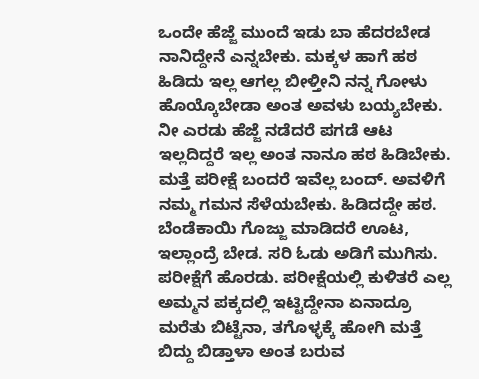ಒಂದೇ ಹೆಜ್ಜೆ ಮುಂದೆ ಇಡು ಬಾ ಹೆದರಬೇಡ ನಾನಿದ್ದೇನೆ ಎನ್ನಬೇಕು. ಮಕ್ಕಳ ಹಾಗೆ ಹಠ ಹಿಡಿದು ಇಲ್ಲ ಆಗಲ್ಲ ಬೀಳ್ತೀನಿ ನನ್ನ ಗೋಳು ಹೊಯ್ಕೊಬೇಡಾ ಅಂತ ಅವಳು ಬಯ್ಯಬೇಕು. ನೀ ಎರಡು ಹೆಜ್ಜೆ ನಡೆದರೆ ಪಗಡೆ ಆಟ ಇಲ್ಲದಿದ್ದರೆ ಇಲ್ಲ ಅಂತ ನಾನೂ ಹಠ ಹಿಡಿಬೇಕು. ಮತ್ತೆ ಪರೀಕ್ಷೆ ಬಂದರೆ ಇವೆಲ್ಲ ಬಂದ್. ಅವಳಿಗೆ ನಮ್ಮ ಗಮನ ಸೆಳೆಯಬೇಕು. ಹಿಡಿದದ್ದೇ ಹಠ. ಬೆಂಡೆಕಾಯಿ ಗೊಜ್ಜು ಮಾಡಿದರೆ ಊಟ, ಇಲ್ಲಾಂದ್ರೆ ಬೇಡ. ಸರಿ ಓಡು ಅಡಿಗೆ ಮುಗಿಸು. ಪರೀಕ್ಷೆಗೆ ಹೊರಡು. ಪರೀಕ್ಷೆಯಲ್ಲಿ ಕುಳಿತರೆ ಎಲ್ಲ ಅಮ್ಮನ ಪಕ್ಕದಲ್ಲಿ ಇಟ್ಟಿದ್ದೇನಾ ಏನಾದ್ರೂ ಮರೆತು ಬಿಟ್ಟೆನಾ, ತಗೊಳ್ಳಕ್ಕೆ ಹೋಗಿ ಮತ್ತೆ ಬಿದ್ದು ಬಿಡ್ತಾಳಾ ಅಂತ ಬರುವ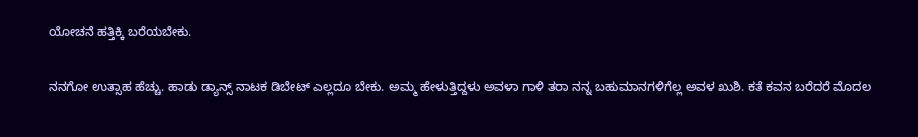ಯೋಚನೆ ಹತ್ತಿಕ್ಕಿ ಬರೆಯಬೇಕು.

ನನಗೋ ಉತ್ಸಾಹ ಹೆಚ್ಚು. ಹಾಡು ಡ್ಯಾನ್ಸ್ ನಾಟಕ ಡಿಬೇಟ್ ಎಲ್ಲದೂ ಬೇಕು. ಅಮ್ಮ ಹೇಳುತ್ತಿದ್ದಳು ಅವಳಾ ಗಾಳಿ ತರಾ ನನ್ನ ಬಹುಮಾನಗಳಿಗೆಲ್ಲ ಅವಳ ಖುಶಿ. ಕತೆ ಕವನ ಬರೆದರೆ ಮೊದಲ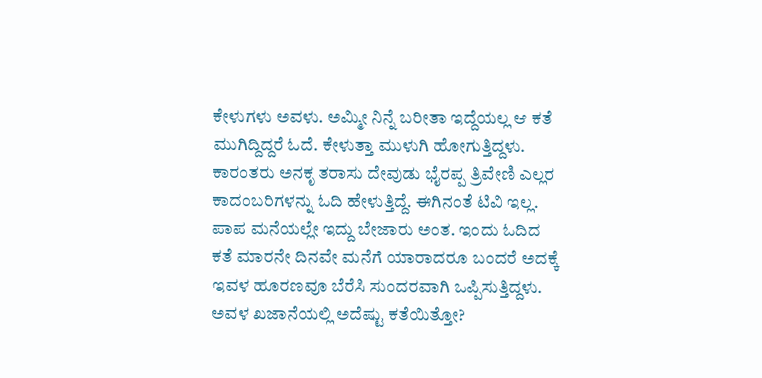ಕೇಳುಗಳು ಅವಳು. ಅಮ್ಮೀ ನಿನ್ನೆ ಬರೀತಾ ಇದ್ದೆಯಲ್ಲ ಆ ಕತೆ ಮುಗಿದ್ದಿದ್ದರೆ ಓದೆ. ಕೇಳುತ್ತಾ ಮುಳುಗಿ ಹೋಗುತ್ತಿದ್ದಳು. ಕಾರಂತರು ಅನಕೃ ತರಾಸು ದೇವುಡು ಭೈರಪ್ಪ ತ್ರಿವೇಣಿ ಎಲ್ಲರ ಕಾದಂಬರಿಗಳನ್ನು ಓದಿ ಹೇಳುತ್ತಿದ್ದೆ. ಈಗಿನಂತೆ ಟಿವಿ ಇಲ್ಲ. ಪಾಪ ಮನೆಯಲ್ಲೇ ಇದ್ದು ಬೇಜಾರು ಅಂತ. ಇಂದು ಓದಿದ ಕತೆ ಮಾರನೇ ದಿನವೇ ಮನೆಗೆ ಯಾರಾದರೂ ಬಂದರೆ ಅದಕ್ಕೆ ಇವಳ ಹೂರಣವೂ ಬೆರೆಸಿ ಸುಂದರವಾಗಿ ಒಪ್ಪಿಸುತ್ತಿದ್ದಳು. ಅವಳ ಖಜಾನೆಯಲ್ಲಿ ಅದೆಷ್ಟು ಕತೆಯಿತ್ತೋ?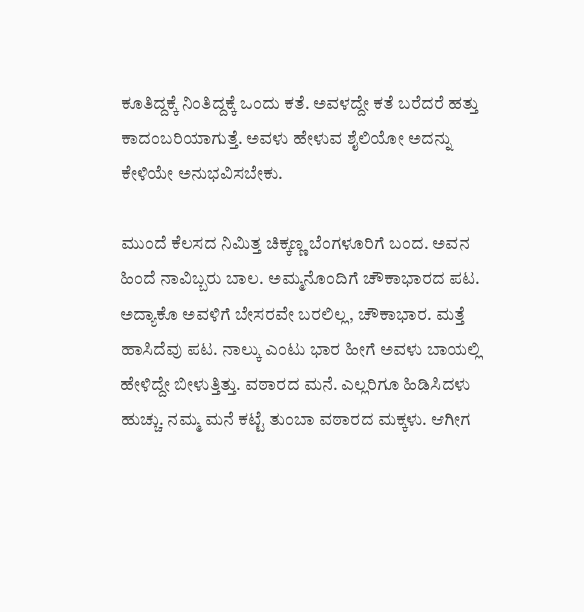ಕೂತಿದ್ದಕ್ಕೆ ನಿಂತಿದ್ದಕ್ಕೆ ಒಂದು ಕತೆ. ಅವಳದ್ದೇ ಕತೆ ಬರೆದರೆ ಹತ್ತು ಕಾದಂಬರಿಯಾಗುತ್ತೆ. ಅವಳು ಹೇಳುವ ಶೈಲಿಯೋ ಅದನ್ನು ಕೇಳಿಯೇ ಅನುಭವಿಸಬೇಕು.

ಮುಂದೆ ಕೆಲಸದ ನಿಮಿತ್ತ ಚಿಕ್ಕಣ್ಣ ಬೆಂಗಳೂರಿಗೆ ಬಂದ. ಅವನ ಹಿಂದೆ ನಾವಿಬ್ಬರು ಬಾಲ. ಅಮ್ಮನೊಂದಿಗೆ ಚೌಕಾಭಾರದ ಪಟ. ಅದ್ಯಾಕೊ ಅವಳಿಗೆ ಬೇಸರವೇ ಬರಲಿಲ್ಲ, ಚೌಕಾಭಾರ. ಮತ್ತೆ ಹಾಸಿದೆವು ಪಟ. ನಾಲ್ಕು ಎಂಟು ಭಾರ ಹೀಗೆ ಅವಳು ಬಾಯಲ್ಲಿ ಹೇಳಿದ್ದೇ ಬೀಳುತ್ತಿತ್ತು. ವಠಾರದ ಮನೆ. ಎಲ್ಲರಿಗೂ ಹಿಡಿಸಿದಳು ಹುಚ್ಚು. ನಮ್ಮ ಮನೆ ಕಟ್ಟೆ ತುಂಬಾ ವಠಾರದ ಮಕ್ಕಳು. ಆಗೀಗ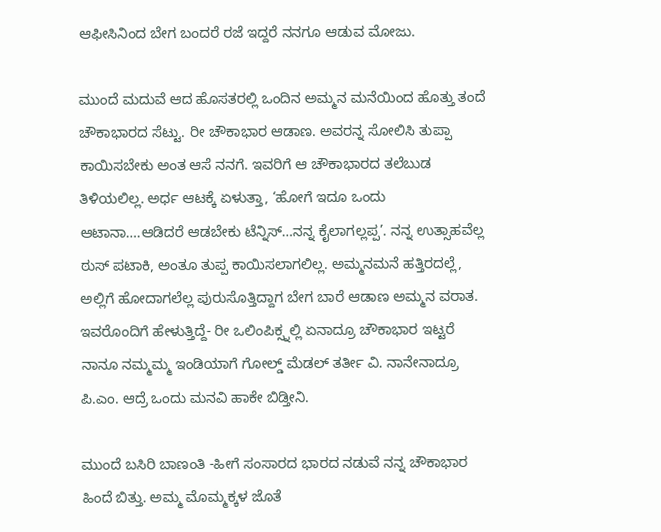ಆಫೀಸಿನಿಂದ ಬೇಗ ಬಂದರೆ ರಜೆ ಇದ್ದರೆ ನನಗೂ ಆಡುವ ಮೋಜು.

ಮುಂದೆ ಮದುವೆ ಆದ ಹೊಸತರಲ್ಲಿ ಒಂದಿನ ಅಮ್ಮನ ಮನೆಯಿಂದ ಹೊತ್ತು ತಂದೆ ಚೌಕಾಭಾರದ ಸೆಟ್ಟು. ರೀ ಚೌಕಾಭಾರ ಆಡಾಣ. ಅವರನ್ನ ಸೋಲಿಸಿ ತುಪ್ಪಾ ಕಾಯಿಸಬೇಕು ಅಂತ ಆಸೆ ನನಗೆ. ಇವರಿಗೆ ಆ ಚೌಕಾಭಾರದ ತಲೆಬುಡ ತಿಳಿಯಲಿಲ್ಲ. ಅರ್ಧ ಆಟಕ್ಕೆ ಏಳುತ್ತಾ, ‘ಹೋಗೆ ಇದೂ ಒಂದು ಆಟಾನಾ….ಆಡಿದರೆ ಆಡಬೇಕು ಟೆನ್ನಿಸ್…ನನ್ನ ಕೈಲಾಗಲ್ಲಪ್ಪ’. ನನ್ನ ಉತ್ಸಾಹವೆಲ್ಲ ಠುಸ್ ಪಟಾಕಿ, ಅಂತೂ ತುಪ್ಪ ಕಾಯಿಸಲಾಗಲಿಲ್ಲ. ಅಮ್ಮನಮನೆ ಹತ್ತಿರದಲ್ಲೆ, ಅಲ್ಲಿಗೆ ಹೋದಾಗಲೆಲ್ಲ ಪುರುಸೊತ್ತಿದ್ದಾಗ ಬೇಗ ಬಾರೆ ಆಡಾಣ ಅಮ್ಮನ ವರಾತ. ಇವರೊಂದಿಗೆ ಹೇಳುತ್ತಿದ್ದೆ- ರೀ ಒಲಿಂಪಿಕ್ಸ್ನಲ್ಲಿ ಏನಾದ್ರೂ ಚೌಕಾಭಾರ ಇಟ್ಟರೆ ನಾನೂ ನಮ್ಮಮ್ಮ ಇಂಡಿಯಾಗೆ ಗೋಲ್ಡ್ ಮೆಡಲ್ ತರ್ತೀ ವಿ. ನಾನೇನಾದ್ರೂ ಪಿ.ಎಂ. ಆದ್ರೆ ಒಂದು ಮನವಿ ಹಾಕೇ ಬಿಡ್ತೀನಿ.

ಮುಂದೆ ಬಸಿರಿ ಬಾಣಂತಿ -ಹೀಗೆ ಸಂಸಾರದ ಭಾರದ ನಡುವೆ ನನ್ನ ಚೌಕಾಭಾರ ಹಿಂದೆ ಬಿತ್ತು. ಅಮ್ಮ ಮೊಮ್ಮಕ್ಕಳ ಜೊತೆ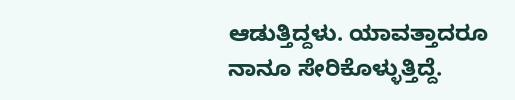ಆಡುತ್ತಿದ್ದಳು. ಯಾವತ್ತಾದರೂ ನಾನೂ ಸೇರಿಕೊಳ್ಳುತ್ತಿದ್ದೆ.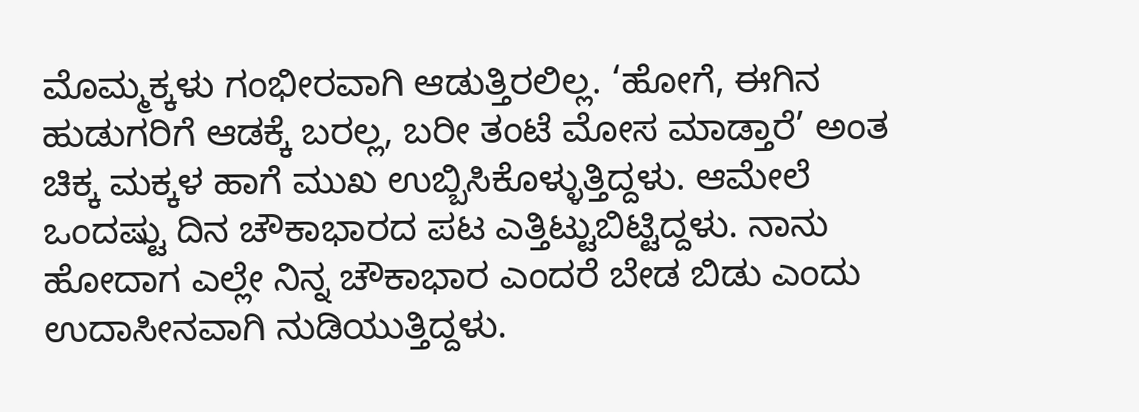ಮೊಮ್ಮಕ್ಕಳು ಗಂಭೀರವಾಗಿ ಆಡುತ್ತಿರಲಿಲ್ಲ. ‘ಹೋಗೆ, ಈಗಿನ ಹುಡುಗರಿಗೆ ಆಡಕ್ಕೆ ಬರಲ್ಲ, ಬರೀ ತಂಟೆ ಮೋಸ ಮಾಡ್ತಾರೆ’ ಅಂತ ಚಿಕ್ಕ ಮಕ್ಕಳ ಹಾಗೆ ಮುಖ ಉಬ್ಬಿಸಿಕೊಳ್ಳುತ್ತಿದ್ದಳು. ಆಮೇಲೆ ಒಂದಷ್ಟು ದಿನ ಚೌಕಾಭಾರದ ಪಟ ಎತ್ತಿಟ್ಟುಬಿಟ್ಟಿದ್ದಳು. ನಾನು ಹೋದಾಗ ಎಲ್ಲೇ ನಿನ್ನ ಚೌಕಾಭಾರ ಎಂದರೆ ಬೇಡ ಬಿಡು ಎಂದು ಉದಾಸೀನವಾಗಿ ನುಡಿಯುತ್ತಿದ್ದಳು.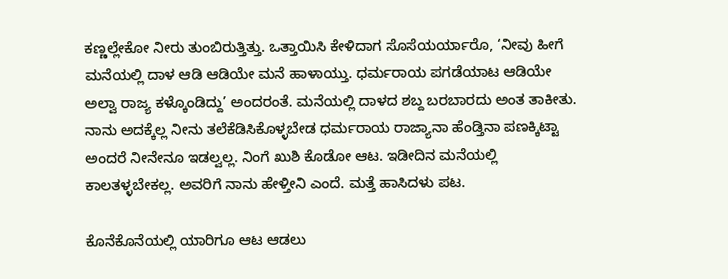ಕಣ್ಣಲ್ಲೇಕೋ ನೀರು ತುಂಬಿರುತ್ತಿತ್ತು. ಒತ್ತಾಯಿಸಿ ಕೇಳಿದಾಗ ಸೊಸೆಯರ್ಯಾರೊ, ‘ನೀವು ಹೀಗೆ ಮನೆಯಲ್ಲಿ ದಾಳ ಆಡಿ ಆಡಿಯೇ ಮನೆ ಹಾಳಾಯ್ತು. ಧರ್ಮರಾಯ ಪಗಡೆಯಾಟ ಆಡಿಯೇ ಅಲ್ವಾ ರಾಜ್ಯ ಕಳ್ಕೊಂಡಿದ್ದು’ ಅಂದರಂತೆ. ಮನೆಯಲ್ಲಿ ದಾಳದ ಶಬ್ದ ಬರಬಾರದು ಅಂತ ತಾಕೀತು. ನಾನು ಅದಕ್ಕೆಲ್ಲ ನೀನು ತಲೆಕೆಡಿಸಿಕೊಳ್ಳಬೇಡ ಧರ್ಮರಾಯ ರಾಜ್ಯಾನಾ ಹೆಂಡ್ತಿನಾ ಪಣಕ್ಕಿಟ್ಟಾ ಅಂದರೆ ನೀನೇನೂ ಇಡಲ್ವಲ್ಲ. ನಿಂಗೆ ಖುಶಿ ಕೊಡೋ ಆಟ. ಇಡೀದಿನ ಮನೆಯಲ್ಲಿ ಕಾಲತಳ್ಳಬೇಕಲ್ಲ. ಅವರಿಗೆ ನಾನು ಹೇಳ್ತೀನಿ ಎಂದೆ. ಮತ್ತೆ ಹಾಸಿದಳು ಪಟ.

ಕೊನೆಕೊನೆಯಲ್ಲಿ ಯಾರಿಗೂ ಆಟ ಆಡಲು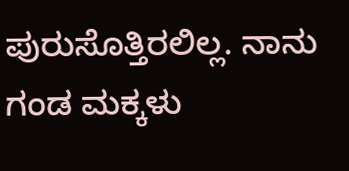ಪುರುಸೊತ್ತಿರಲಿಲ್ಲ. ನಾನು ಗಂಡ ಮಕ್ಕಳು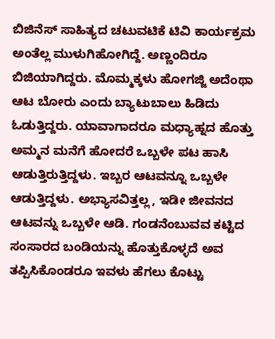ಬಿಜಿನೆಸ್ ಸಾಹಿತ್ಯದ ಚಟುವಟಿಕೆ ಟಿವಿ ಕಾರ್ಯಕ್ರಮ ಅಂತೆಲ್ಲ ಮುಳುಗಿಹೋಗಿದ್ದೆ. ಅಣ್ಣಂದಿರೂ ಬಿಜಿಯಾಗಿದ್ದರು. ಮೊಮ್ಮಕ್ಕಳು ಹೋಗಜ್ಜಿ ಅದೆಂಥಾ ಆಟ ಬೋರು ಎಂದು ಬ್ಯಾಟುಬಾಲು ಹಿಡಿದು ಓಡುತ್ತಿದ್ದರು. ಯಾವಾಗಾದರೂ ಮಧ್ಯಾಹ್ನದ ಹೊತ್ತು ಅಮ್ಮನ ಮನೆಗೆ ಹೋದರೆ ಒಬ್ಬಳೇ ಪಟ ಹಾಸಿ ಆಡುತ್ತಿರುತ್ತಿದ್ದಳು. ಇಬ್ಬರ ಆಟವನ್ನೂ ಒಬ್ಬಳೇ ಆಡುತ್ತಿದ್ದಳು. ಅಭ್ಯಾಸವಿತ್ತಲ್ಲ, ಇಡೀ ಜೀವನದ ಆಟವನ್ನು ಒಬ್ಬಳೇ ಆಡಿ. ಗಂಡನೆಂಬುವವ ಕಟ್ಟಿದ ಸಂಸಾರದ ಬಂಡಿಯನ್ನು ಹೊತ್ತುಕೊಳ್ಳದೆ ಅವ ತಪ್ಪಿಸಿಕೊಂಡರೂ ಇವಳು ಹೆಗಲು ಕೊಟ್ಟು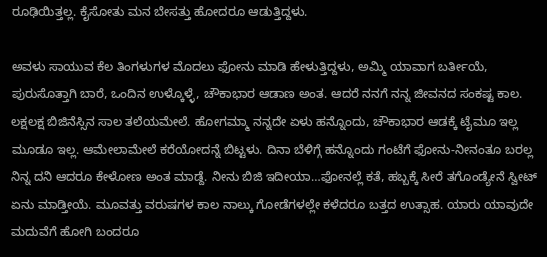ರೂಢಿಯಿತ್ತಲ್ಲ. ಕೈಸೋತು ಮನ ಬೇಸತ್ತು ಹೋದರೂ ಆಡುತ್ತಿದ್ದಳು.

ಅವಳು ಸಾಯುವ ಕೆಲ ತಿಂಗಳುಗಳ ಮೊದಲು ಫೋನು ಮಾಡಿ ಹೇಳುತ್ತಿದ್ದಳು, ಅಮ್ಮಿ ಯಾವಾಗ ಬರ್ತೀಯೆ, ಪುರುಸೊತ್ತಾಗಿ ಬಾರೆ, ಒಂದಿನ ಉಳ್ಕೊಳ್ಳೆ, ಚೌಕಾಭಾರ ಆಡಾಣ ಅಂತ. ಆದರೆ ನನಗೆ ನನ್ನ ಜೀವನದ ಸಂಕಷ್ಟ ಕಾಲ. ಲಕ್ಷಲಕ್ಷ ಬಿಜಿನೆಸ್ಸಿನ ಸಾಲ ತಲೆಯಮೇಲೆ. ಹೋಗಮ್ಮಾ ನನ್ನದೇ ಏಳು ಹನ್ನೊಂದು, ಚೌಕಾಭಾರ ಆಡಕ್ಕೆ ಟೈಮೂ ಇಲ್ಲ ಮೂಡೂ ಇಲ್ಲ. ಆಮೇಲಾಮೇಲೆ ಕರೆಯೋದನ್ನೆ ಬಿಟ್ಟಳು. ದಿನಾ ಬೆಳಿಗ್ಗೆ ಹನ್ನೊಂದು ಗಂಟೆಗೆ ಫೋನು-ನೀನಂತೂ ಬರಲ್ಲ ನಿನ್ನ ದನಿ ಆದರೂ ಕೇಳೋಣ ಅಂತ ಮಾಡ್ದೆ. ನೀನು ಬಿಜಿ ಇದೀಯಾ…ಫೋನಲ್ಲೆ ಕತೆ, ಹಬ್ಬಕ್ಕೆ ಸೀರೆ ತಗೊಂಡ್ಯೇನೆ ಸ್ವೀಟ್ ಏನು ಮಾಡ್ತೀಯೆ. ಮೂವತ್ತು ವರುಷಗಳ ಕಾಲ ನಾಲ್ಕು ಗೋಡೆಗಳಲ್ಲೇ ಕಳೆದರೂ ಬತ್ತದ ಉತ್ಸಾಹ. ಯಾರು ಯಾವುದೇ ಮದುವೆಗೆ ಹೋಗಿ ಬಂದರೂ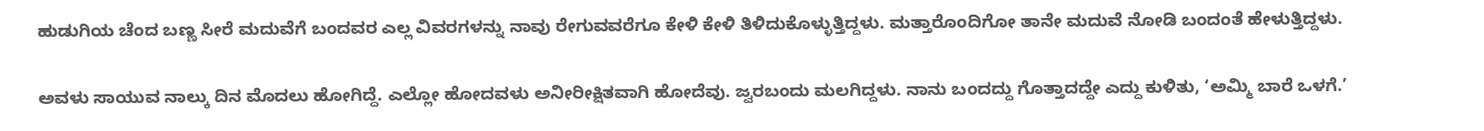ಹುಡುಗಿಯ ಚೆಂದ ಬಣ್ಣ ಸೀರೆ ಮದುವೆಗೆ ಬಂದವರ ಎಲ್ಲ ವಿವರಗಳನ್ನು ನಾವು ರೇಗುವವರೆಗೂ ಕೇಳಿ ಕೇಳಿ ತಿಳಿದುಕೊಳ್ಳುತ್ತಿದ್ದಳು. ಮತ್ತಾರೊಂದಿಗೋ ತಾನೇ ಮದುವೆ ನೋಡಿ ಬಂದಂತೆ ಹೇಳುತ್ತಿದ್ದಳು.

ಅವಳು ಸಾಯುವ ನಾಲ್ಕು ದಿನ ಮೊದಲು ಹೋಗಿದ್ದೆ. ಎಲ್ಲೋ ಹೋದವಳು ಅನೀರೀಕ್ಷಿತವಾಗಿ ಹೋದೆವು. ಜ್ವರಬಂದು ಮಲಗಿದ್ದಳು. ನಾನು ಬಂದದ್ದು ಗೊತ್ತಾದದ್ದೇ ಎದ್ದು ಕುಳಿತು, ‘ಅಮ್ಮಿ ಬಾರೆ ಒಳಗೆ.’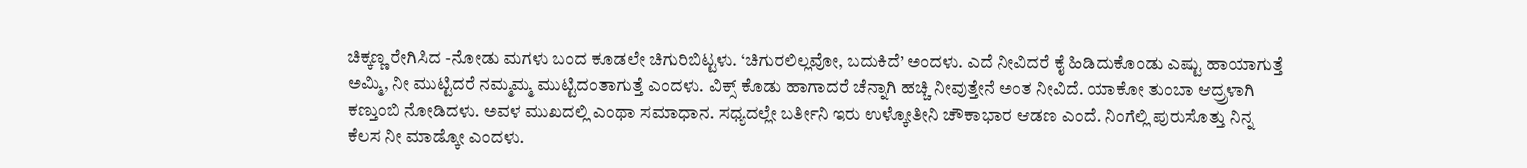ಚಿಕ್ಕಣ್ಣ ರೇಗಿಸಿದ -ನೋಡು ಮಗಳು ಬಂದ ಕೂಡಲೇ ಚಿಗುರಿಬಿಟ್ಟಳು. ‘ಚಿಗುರಲಿಲ್ಲವೋ, ಬದುಕಿದೆ’ ಅಂದಳು. ಎದೆ ನೀವಿದರೆ ಕೈ ಹಿಡಿದುಕೊಂಡು ಎಷ್ಟು ಹಾಯಾಗುತ್ತೆ ಅಮ್ಮಿ, ನೀ ಮುಟ್ಟಿದರೆ ನಮ್ಮಮ್ಮ ಮುಟ್ಟಿದಂತಾಗುತ್ತೆ ಎಂದಳು. ವಿಕ್ಸ್ ಕೊಡು ಹಾಗಾದರೆ ಚೆನ್ನಾಗಿ ಹಚ್ಚಿ ನೀವುತ್ತೇನೆ ಅಂತ ನೀವಿದೆ. ಯಾಕೋ ತುಂಬಾ ಆದ್ರ್ರಳಾಗಿ ಕಣ್ತುಂಬಿ ನೋಡಿದಳು. ಅವಳ ಮುಖದಲ್ಲಿ ಎಂಥಾ ಸಮಾಧಾನ. ಸಧ್ಯದಲ್ಲೇ ಬರ್ತೀನಿ ಇರು ಉಳ್ಕೋತೀನಿ ಚೌಕಾಭಾರ ಆಡಣ ಎಂದೆ. ನಿಂಗೆಲ್ಲಿ ಪುರುಸೊತ್ತು ನಿನ್ನ ಕೆಲಸ ನೀ ಮಾಡ್ಕೋ ಎಂದಳು.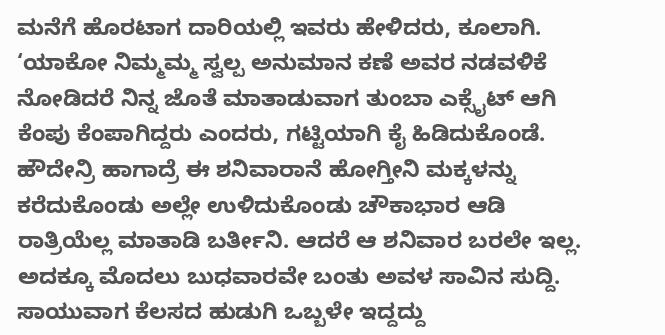ಮನೆಗೆ ಹೊರಟಾಗ ದಾರಿಯಲ್ಲಿ ಇವರು ಹೇಳಿದರು, ಕೂಲಾಗಿ. ‘ಯಾಕೋ ನಿಮ್ಮಮ್ಮ ಸ್ವಲ್ಪ ಅನುಮಾನ ಕಣೆ ಅವರ ನಡವಳಿಕೆ ನೋಡಿದರೆ ನಿನ್ನ ಜೊತೆ ಮಾತಾಡುವಾಗ ತುಂಬಾ ಎಕ್ಸೈಟ್ ಆಗಿ ಕೆಂಪು ಕೆಂಪಾಗಿದ್ದರು ಎಂದರು, ಗಟ್ಟಿಯಾಗಿ ಕೈ ಹಿಡಿದುಕೊಂಡೆ. ಹೌದೇನ್ರಿ ಹಾಗಾದ್ರೆ ಈ ಶನಿವಾರಾನೆ ಹೋಗ್ತೀನಿ ಮಕ್ಕಳನ್ನು ಕರೆದುಕೊಂಡು ಅಲ್ಲೇ ಉಳಿದುಕೊಂಡು ಚೌಕಾಭಾರ ಆಡಿ ರಾತ್ರಿಯೆಲ್ಲ ಮಾತಾಡಿ ಬರ್ತೀನಿ. ಆದರೆ ಆ ಶನಿವಾರ ಬರಲೇ ಇಲ್ಲ. ಅದಕ್ಕೂ ಮೊದಲು ಬುಧವಾರವೇ ಬಂತು ಅವಳ ಸಾವಿನ ಸುದ್ದಿ. ಸಾಯುವಾಗ ಕೆಲಸದ ಹುಡುಗಿ ಒಬ್ಬಳೇ ಇದ್ದದ್ದು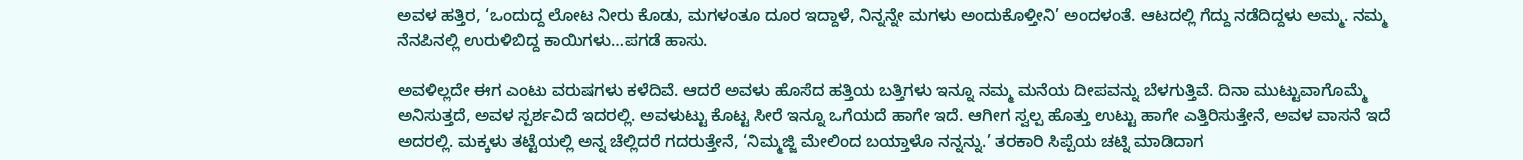ಅವಳ ಹತ್ತಿರ, ‘ಒಂದುದ್ದ ಲೋಟ ನೀರು ಕೊಡು, ಮಗಳಂತೂ ದೂರ ಇದ್ದಾಳೆ, ನಿನ್ನನ್ನೇ ಮಗಳು ಅಂದುಕೊಳ್ತೀನಿ’ ಅಂದಳಂತೆ. ಆಟದಲ್ಲಿ ಗೆದ್ದು ನಡೆದಿದ್ದಳು ಅಮ್ಮ. ನಮ್ಮ ನೆನಪಿನಲ್ಲಿ ಉರುಳಿಬಿದ್ದ ಕಾಯಿಗಳು…ಪಗಡೆ ಹಾಸು.

ಅವಳಿಲ್ಲದೇ ಈಗ ಎಂಟು ವರುಷಗಳು ಕಳೆದಿವೆ. ಆದರೆ ಅವಳು ಹೊಸೆದ ಹತ್ತಿಯ ಬತ್ತಿಗಳು ಇನ್ನೂ ನಮ್ಮ ಮನೆಯ ದೀಪವನ್ನು ಬೆಳಗುತ್ತಿವೆ. ದಿನಾ ಮುಟ್ಟುವಾಗೊಮ್ಮೆ ಅನಿಸುತ್ತದೆ, ಅವಳ ಸ್ಪರ್ಶವಿದೆ ಇದರಲ್ಲಿ. ಅವಳುಟ್ಟು ಕೊಟ್ಟ ಸೀರೆ ಇನ್ನೂ ಒಗೆಯದೆ ಹಾಗೇ ಇದೆ. ಆಗೀಗ ಸ್ವಲ್ಪ ಹೊತ್ತು ಉಟ್ಟು ಹಾಗೇ ಎತ್ತಿರಿಸುತ್ತೇನೆ, ಅವಳ ವಾಸನೆ ಇದೆ ಅದರಲ್ಲಿ. ಮಕ್ಕಳು ತಟ್ಟೆಯಲ್ಲಿ ಅನ್ನ ಚೆಲ್ಲಿದರೆ ಗದರುತ್ತೇನೆ, ‘ನಿಮ್ಮಜ್ಜಿ ಮೇಲಿಂದ ಬಯ್ತಾಳೊ ನನ್ನನ್ನು.’ ತರಕಾರಿ ಸಿಪ್ಪೆಯ ಚಟ್ನಿ ಮಾಡಿದಾಗ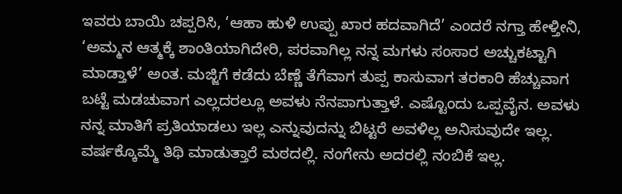ಇವರು ಬಾಯಿ ಚಪ್ಪರಿಸಿ, ‘ಆಹಾ ಹುಳಿ ಉಪ್ಪು ಖಾರ ಹದವಾಗಿದೆ’ ಎಂದರೆ ನಗ್ತಾ ಹೇಳ್ತೀನಿ, ‘ಅಮ್ಮನ ಆತ್ಮಕ್ಕೆ ಶಾಂತಿಯಾಗಿದೇರಿ, ಪರವಾಗಿಲ್ಲ ನನ್ನ ಮಗಳು ಸಂಸಾರ ಅಚ್ಚುಕಟ್ಟಾಗಿ ಮಾಡ್ತಾಳೆ’ ಅಂತ. ಮಜ್ಜಿಗೆ ಕಡೆದು ಬೆಣ್ಣೆ ತೆಗೆವಾಗ ತುಪ್ಪ ಕಾಸುವಾಗ ತರಕಾರಿ ಹೆಚ್ಚುವಾಗ ಬಟ್ಟೆ ಮಡಚುವಾಗ ಎಲ್ಲದರಲ್ಲೂ ಅವಳು ನೆನಪಾಗುತ್ತಾಳೆ. ಎಷ್ಟೊಂದು ಒಪ್ಪವೈನ. ಅವಳು ನನ್ನ ಮಾತಿಗೆ ಪ್ರತಿಯಾಡಲು ಇಲ್ಲ ಎನ್ನುವುದನ್ನು ಬಿಟ್ಟರೆ ಅವಳಿಲ್ಲ ಅನಿಸುವುದೇ ಇಲ್ಲ. ವರ್ಷಕ್ಕೊಮ್ಮೆ ತಿಥಿ ಮಾಡುತ್ತಾರೆ ಮಠದಲ್ಲಿ. ನಂಗೇನು ಅದರಲ್ಲಿ ನಂಬಿಕೆ ಇಲ್ಲ.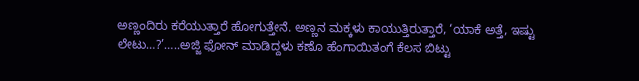ಅಣ್ಣಂದಿರು ಕರೆಯುತ್ತಾರೆ ಹೋಗುತ್ತೇನೆ. ಅಣ್ಣನ ಮಕ್ಕಳು ಕಾಯುತ್ತಿರುತ್ತಾರೆ, ‘ಯಾಕೆ ಅತ್ತೆ, ಇಷ್ಟು ಲೇಟು…?’…..ಅಜ್ಜಿ ಫೋನ್ ಮಾಡಿದ್ದಳು ಕಣೊ ಹೆಂಗಾಯಿತಂಗೆ ಕೆಲಸ ಬಿಟ್ಟು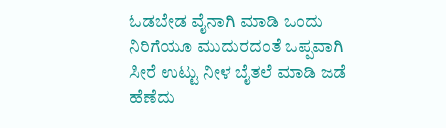ಓಡಬೇಡ ವೈನಾಗಿ ಮಾಡಿ ಒಂದು ನಿರಿಗೆಯೂ ಮುದುರದಂತೆ ಒಪ್ಪವಾಗಿ ಸೀರೆ ಉಟ್ಟು ನೀಳ ಬೈತಲೆ ಮಾಡಿ ಜಡೆ ಹೆಣೆದು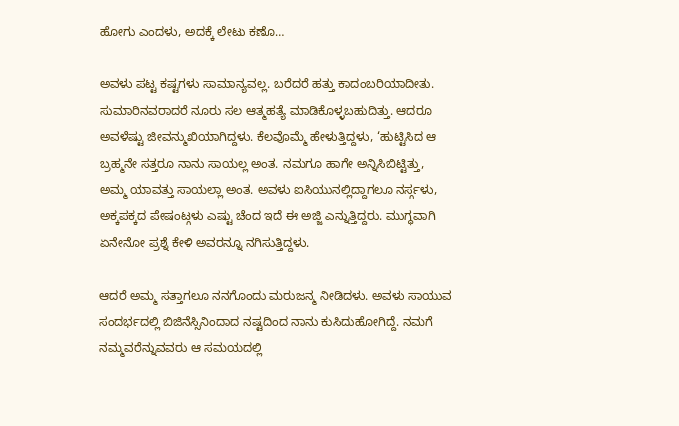ಹೋಗು ಎಂದಳು, ಅದಕ್ಕೆ ಲೇಟು ಕಣೊ…

ಅವಳು ಪಟ್ಟ ಕಷ್ಟಗಳು ಸಾಮಾನ್ಯವಲ್ಲ. ಬರೆದರೆ ಹತ್ತು ಕಾದಂಬರಿಯಾದೀತು. ಸುಮಾರಿನವರಾದರೆ ನೂರು ಸಲ ಆತ್ಮಹತ್ಯೆ ಮಾಡಿಕೊಳ್ಳಬಹುದಿತ್ತು. ಆದರೂ ಅವಳೆಷ್ಟು ಜೀವನ್ಮುಖಿಯಾಗಿದ್ದಳು. ಕೆಲವೊಮ್ಮೆ ಹೇಳುತ್ತಿದ್ದಳು, ‘ಹುಟ್ಟಿಸಿದ ಆ ಬ್ರಹ್ಮನೇ ಸತ್ತರೂ ನಾನು ಸಾಯಲ್ಲ ಅಂತ. ನಮಗೂ ಹಾಗೇ ಅನ್ನಿಸಿಬಿಟ್ಟಿತ್ತು, ಅಮ್ಮ ಯಾವತ್ತು ಸಾಯಲ್ಲಾ ಅಂತ. ಅವಳು ಐಸಿಯುನಲ್ಲಿದ್ದಾಗಲೂ ನರ್ಸ್ಗಳು, ಅಕ್ಕಪಕ್ಕದ ಪೇಷಂಟ್ಗಳು ಎಷ್ಟು ಚೆಂದ ಇದೆ ಈ ಅಜ್ಜಿ ಎನ್ನುತ್ತಿದ್ದರು. ಮುಗ್ಧವಾಗಿ ಏನೇನೋ ಪ್ರಶ್ನೆ ಕೇಳಿ ಅವರನ್ನೂ ನಗಿಸುತ್ತಿದ್ದಳು.

ಆದರೆ ಅಮ್ಮ ಸತ್ತಾಗಲೂ ನನಗೊಂದು ಮರುಜನ್ಮ ನೀಡಿದಳು. ಅವಳು ಸಾಯುವ ಸಂದರ್ಭದಲ್ಲಿ ಬಿಜಿನೆಸ್ಸಿನಿಂದಾದ ನಷ್ಟದಿಂದ ನಾನು ಕುಸಿದುಹೋಗಿದ್ದೆ. ನಮಗೆ ನಮ್ಮವರೆನ್ನುವವರು ಆ ಸಮಯದಲ್ಲಿ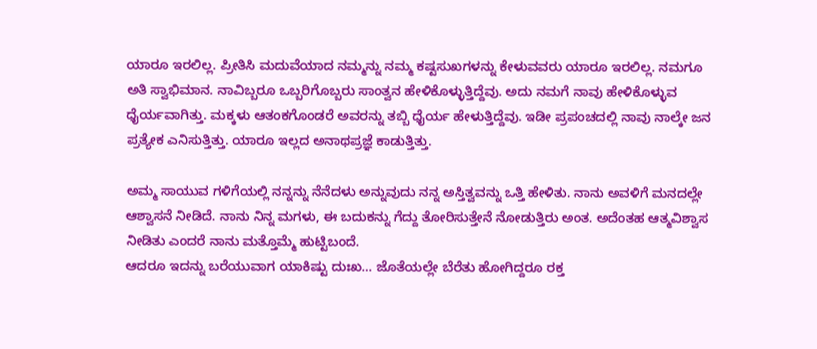ಯಾರೂ ಇರಲಿಲ್ಲ. ಪ್ರೀತಿಸಿ ಮದುವೆಯಾದ ನಮ್ಮನ್ನು ನಮ್ಮ ಕಷ್ಟಸುಖಗಳನ್ನು ಕೇಳುವವರು ಯಾರೂ ಇರಲಿಲ್ಲ. ನಮಗೂ ಅತಿ ಸ್ವಾಭಿಮಾನ. ನಾವಿಬ್ಬರೂ ಒಬ್ಬರಿಗೊಬ್ಬರು ಸಾಂತ್ವನ ಹೇಳಿಕೊಳ್ಳುತ್ತಿದ್ದೆವು. ಅದು ನಮಗೆ ನಾವು ಹೇಳಿಕೊಳ್ಳುವ ಧೈರ್ಯವಾಗಿತ್ತು. ಮಕ್ಕಳು ಆತಂಕಗೊಂಡರೆ ಅವರನ್ನು ತಬ್ಬಿ ಧೈರ್ಯ ಹೇಳುತ್ತಿದ್ದೆವು. ಇಡೀ ಪ್ರಪಂಚದಲ್ಲಿ ನಾವು ನಾಲ್ಕೇ ಜನ ಪ್ರತ್ಯೇಕ ಎನಿಸುತ್ತಿತ್ತು. ಯಾರೂ ಇಲ್ಲದ ಅನಾಥಪ್ರಜ್ಞೆ ಕಾಡುತ್ತಿತ್ತು.

ಅಮ್ಮ ಸಾಯುವ ಗಳಿಗೆಯಲ್ಲಿ ನನ್ನನ್ನು ನೆನೆದಳು ಅನ್ನುವುದು ನನ್ನ ಅಸ್ತಿತ್ವವನ್ನು ಒತ್ತಿ ಹೇಳಿತು. ನಾನು ಅವಳಿಗೆ ಮನದಲ್ಲೇ ಆಶ್ವಾಸನೆ ನೀಡಿದೆ. ನಾನು ನಿನ್ನ ಮಗಳು, ಈ ಬದುಕನ್ನು ಗೆದ್ದು ತೋರಿಸುತ್ತೇನೆ ನೋಡುತ್ತಿರು ಅಂತ. ಅದೆಂತಹ ಆತ್ಮವಿಶ್ವಾಸ ನೀಡಿತು ಎಂದರೆ ನಾನು ಮತ್ತೊಮ್ಮೆ ಹುಟ್ಟಿಬಂದೆ.
ಆದರೂ ಇದನ್ನು ಬರೆಯುವಾಗ ಯಾಕಿಷ್ಟು ದುಃಖ… ಜೊತೆಯಲ್ಲೇ ಬೆರೆತು ಹೋಗಿದ್ದರೂ ರಕ್ತ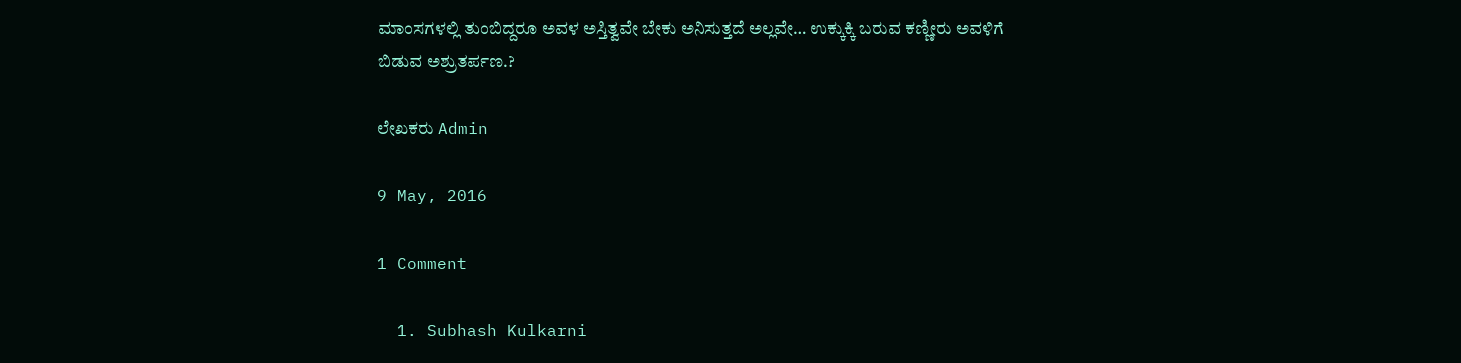ಮಾಂಸಗಳಲ್ಲಿ ತುಂಬಿದ್ದರೂ ಅವಳ ಅಸ್ತಿತ್ವವೇ ಬೇಕು ಅನಿಸುತ್ತದೆ ಅಲ್ಲವೇ… ಉಕ್ಕುಕ್ಕಿ ಬರುವ ಕಣ್ಣೀರು ಅವಳಿಗೆ ಬಿಡುವ ಅಶ್ರುತರ್ಪಣ.?

ಲೇಖಕರು Admin

9 May, 2016

1 Comment

  1. Subhash Kulkarni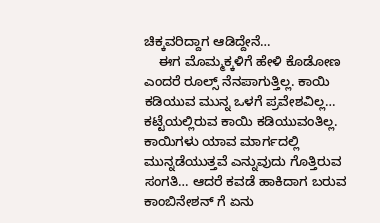ಚಿಕ್ಕವರಿದ್ದಾಗ ಆಡಿದ್ದೇನೆ…
    ಈಗ ಮೊಮ್ಮಕ್ಕಳಿಗೆ ಹೇಳಿ ಕೊಡೋಣ ಎಂದರೆ ರೂಲ್ಸ್ ನೆನಪಾಗುತ್ತಿಲ್ಲ. ಕಾಯಿ ಕಡಿಯುವ ಮುನ್ನ ಒಳಗೆ ಪ್ರವೇಶವಿಲ್ಲ… ಕಟ್ಟೆಯಲ್ಲಿರುವ ಕಾಯಿ ಕಡಿಯುವಂತಿಲ್ಲ. ಕಾಯಿಗಳು ಯಾವ ಮಾರ್ಗದಲ್ಲಿ ಮುನ್ನಡೆಯುತ್ತವೆ ಎನ್ನುವುದು ಗೊತ್ತಿರುವ ಸಂಗತಿ… ಆದರೆ ಕವಡೆ ಹಾಕಿದಾಗ ಬರುವ ಕಾಂಬಿನೇಶನ್ ಗೆ ಏನು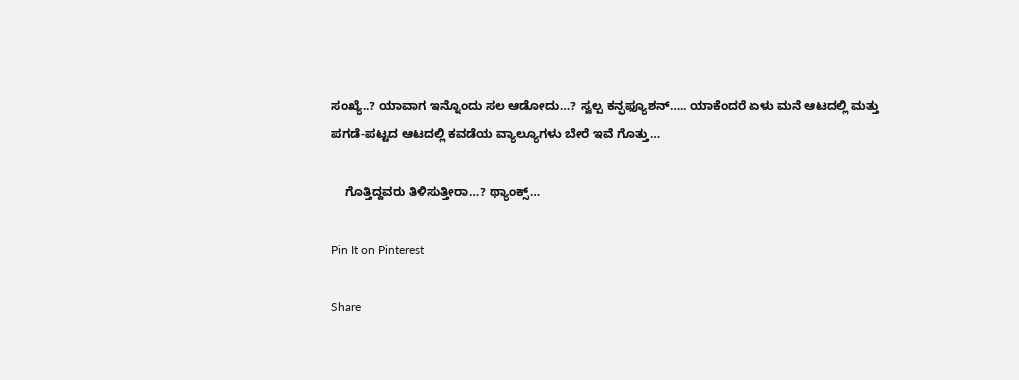ಸಂಖ್ಯೆ..? ಯಾವಾಗ ಇನ್ನೊಂದು ಸಲ ಆಡೋದು…? ಸ್ವಲ್ಪ ಕನ್ಫಫ್ಯೂಶನ್….. ಯಾಕೆಂದರೆ ಏಳು ಮನೆ ಆಟದಲ್ಲಿ ಮತ್ತು ಪಗಡೆ-ಪಟ್ಟದ ಆಟದಲ್ಲಿ ಕವಡೆಯ ವ್ಯಾಲ್ಯೂಗಳು ಬೇರೆ ಇವೆ ಗೊತ್ತು…

    ಗೊತ್ತಿದ್ದವರು ತಿಳಿಸುತ್ತೀರಾ…? ಥ್ಯಾಂಕ್ಸ್…

Pin It on Pinterest

Share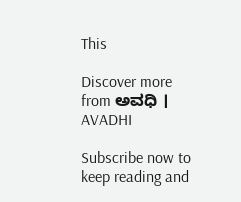This

Discover more from ಅವಧಿ । AVADHI

Subscribe now to keep reading and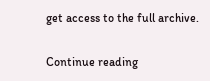get access to the full archive.

Continue reading